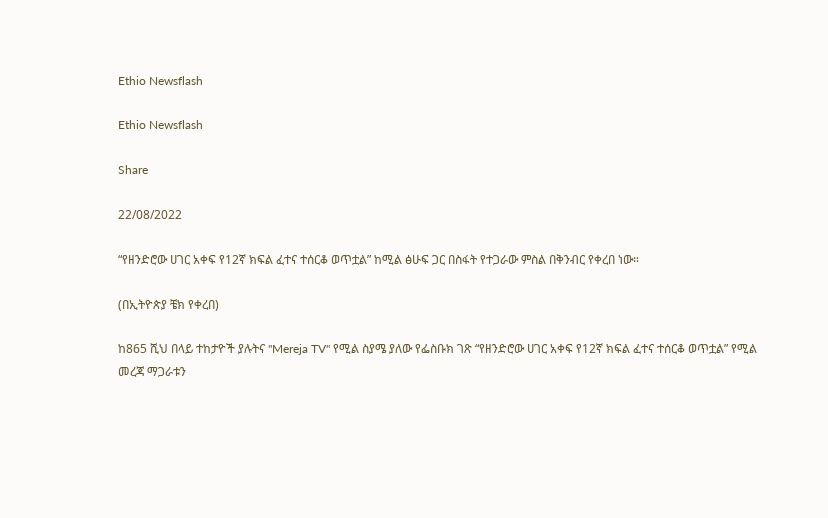Ethio Newsflash

Ethio Newsflash

Share

22/08/2022

“የዘንድሮው ሀገር አቀፍ የ12ኛ ክፍል ፈተና ተሰርቆ ወጥቷል” ከሚል ፅሁፍ ጋር በስፋት የተጋራው ምስል በቅንብር የቀረበ ነው።

(በኢትዮጵያ ቼክ የቀረበ)

ከ865 ሺህ በላይ ተከታዮች ያሉትና "Mereja TV" የሚል ስያሜ ያለው የፌስቡክ ገጽ “የዘንድሮው ሀገር አቀፍ የ12ኛ ክፍል ፈተና ተሰርቆ ወጥቷል” የሚል መረጃ ማጋራቱን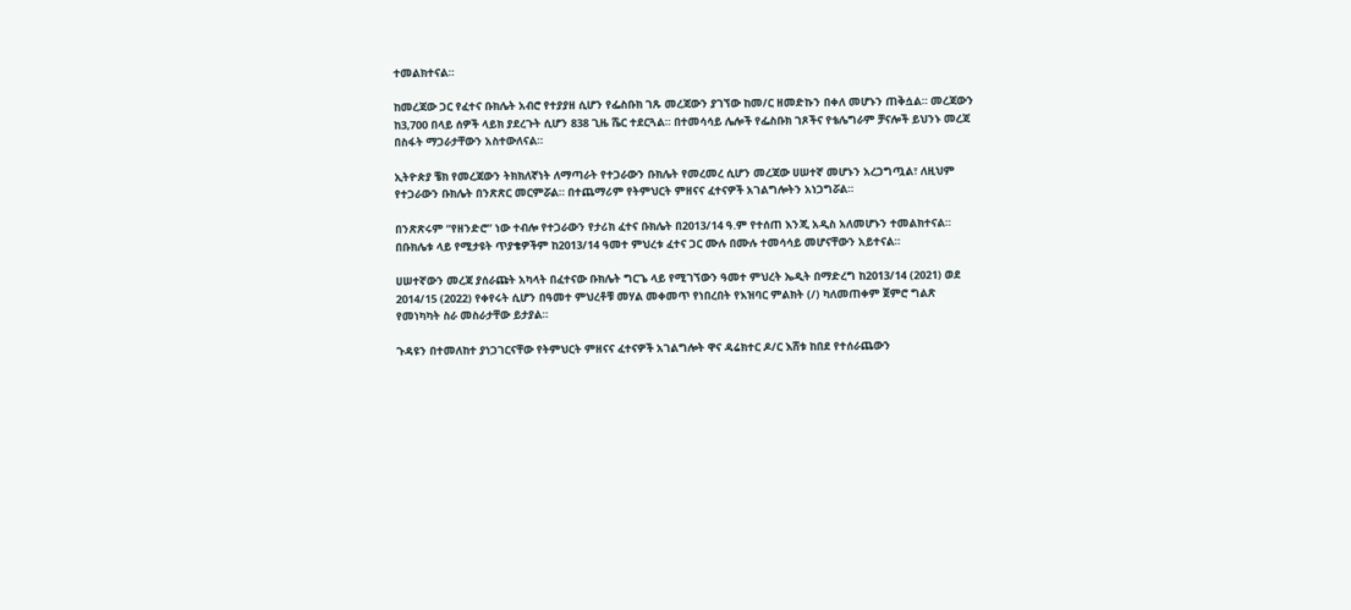ተመልክተናል።

ከመረጃው ጋር የፈተና ቡክሌት አብሮ የተያያዘ ሲሆን የፌስቡክ ገጹ መረጃውን ያገኘው ከመ/ር ዘመድኩን በቀለ መሆኑን ጠቅሷል። መረጃውን ከ3,700 በላይ ሰዎች ላይክ ያደረጉት ሲሆን 838 ጊዜ ሼር ተደርጓል። በተመሳሳይ ሌሎች የፌስቡክ ገጾችና የቴሌግራም ቻናሎች ይህንኑ መረጃ በስፋት ማጋራታቸውን አስተውለናል።

ኢትዮጵያ ቼክ የመረጃውን ትክክለኛነት ለማጣራት የተጋራውን ቡክሌት የመረመረ ሲሆን መረጃው ሀሠተኛ መሆኑን አረጋግጧል፣ ለዚህም የተጋራውን ቡክሌት በንጽጽር መርምሯል። በተጨማሪም የትምህርት ምዘናና ፈተናዎች አገልግሎትን አነጋግሯል።

በንጽጽሩም “የዘንድሮ” ነው ተብሎ የተጋራውን የታሪክ ፈተና ቡክሌት በ2013/14 ዓ.ም የተሰጠ እንጂ አዲስ አለመሆኑን ተመልክተናል። በቡክሌቱ ላይ የሚታዩት ጥያቄዎችም ከ2013/14 ዓመተ ምህረቱ ፈተና ጋር ሙሉ በሙሉ ተመሳሳይ መሆናቸውን አይተናል።

ሀሠተኛውን መረጃ ያሰራጩት አካላት በፈተናው ቡክሌት ግርጌ ላይ የሚገኘውን ዓመተ ምህረት ኤዲት በማድረግ ከ2013/14 (2021) ወደ 2014/15 (2022) የቀየሩት ሲሆን በዓመተ ምህረቶቹ መሃል መቀመጥ የነበረበት የእዝባር ምልክት (/) ካለመጠቀም ጀምሮ ግልጽ የመነካካት ስራ መስራታቸው ይታያል።

ጉዳዩን በተመለከተ ያነጋገርናቸው የትምህርት ምዘናና ፈተናዎች አገልግሎት ዋና ዳሬክተር ዶ/ር እሸቱ ከበደ የተሰራጨውን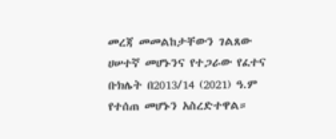መረጃ መመልከታቸውን ገልጸው ሀሠተኛ መሆኑንና የተጋራው የፈተና ቡክሌት በ2013/14 (2021) ዓ.ም የተሰጠ መሆኑን አስረድተዋል።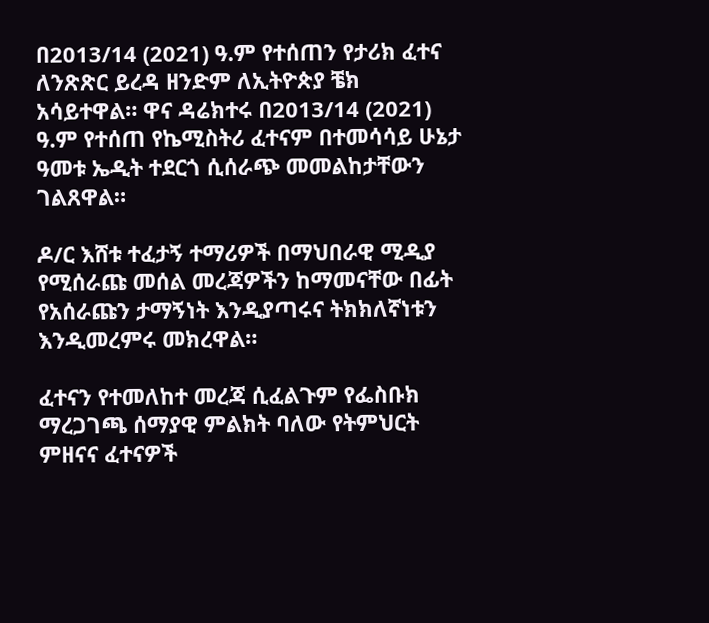በ2013/14 (2021) ዓ.ም የተሰጠን የታሪክ ፈተና ለንጽጽር ይረዳ ዘንድም ለኢትዮጵያ ቼክ አሳይተዋል። ዋና ዳሬክተሩ በ2013/14 (2021) ዓ.ም የተሰጠ የኬሚስትሪ ፈተናም በተመሳሳይ ሁኔታ ዓመቱ ኤዲት ተደርጎ ሲሰራጭ መመልከታቸውን ገልጸዋል።

ዶ/ር እሸቱ ተፈታኝ ተማሪዎች በማህበራዊ ሚዲያ የሚሰራጩ መሰል መረጃዎችን ከማመናቸው በፊት የአሰራጩን ታማኝነት እንዲያጣሩና ትክክለኛነቱን እንዲመረምሩ መክረዋል።

ፈተናን የተመለከተ መረጃ ሲፈልጉም የፌስቡክ ማረጋገጫ ሰማያዊ ምልክት ባለው የትምህርት ምዘናና ፈተናዎች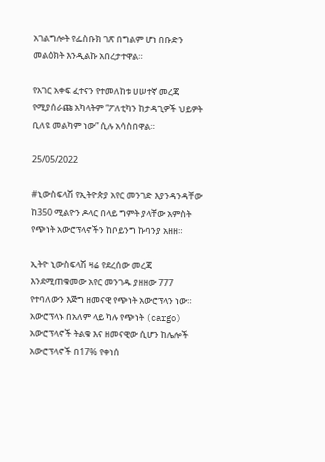አገልግሎት የፌስቡክ ገጽ በግልም ሆነ በቡድን መልዕክት እንዲልኩ አበረታተዋል።

የአገር አቀፍ ፈተናን የተመለከቱ ሀሠተኛ መረጃ የሚያሰራጩ አካላትም “ፖለቲካን ከታዳጊዎች ህይዎት ቢለዩ መልካም ነው” ሲሉ አሳስበዋል።

25/05/2022

#ኒውስፍላሽ የኢትዮጵያ አየር መንገድ እያንዳንዳቸው ከ350 ሚልዮን ዶላር በላይ ግምት ያላቸው አምስት የጭነት አውሮፕላኖችን ከቦይንግ ኩባንያ አዘዘ።

ኢትዮ ኒውስፍላሽ ዛሬ የደረሰው መረጃ እንደሚጠቁመው አየር መንገዱ ያዘዘው 777 የተባለውን እጅግ ዘመናዊ የጭነት አውሮፕላን ነው። አውሮፕላኑ በአለም ላይ ካሉ የጭነት (cargo) አውሮፕላኖች ትልቁ እና ዘመናዊው ሲሆን ከሌሎች አውሮፕላኖች በ17% የቀነሰ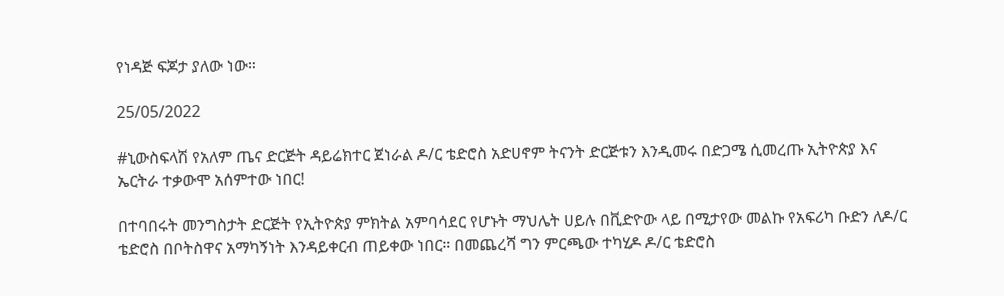የነዳጅ ፍጆታ ያለው ነው።

25/05/2022

#ኒውስፍላሽ የአለም ጤና ድርጅት ዳይሬክተር ጀነራል ዶ/ር ቴድሮስ አድሀኖም ትናንት ድርጅቱን እንዲመሩ በድጋሜ ሲመረጡ ኢትዮጵያ እና ኤርትራ ተቃውሞ አሰምተው ነበር!

በተባበሩት መንግስታት ድርጅት የኢትዮጵያ ምክትል አምባሳደር የሆኑት ማህሌት ሀይሉ በቪድዮው ላይ በሚታየው መልኩ የአፍሪካ ቡድን ለዶ/ር ቴድሮስ በቦትስዋና አማካኝነት እንዳይቀርብ ጠይቀው ነበር። በመጨረሻ ግን ምርጫው ተካሂዶ ዶ/ር ቴድሮስ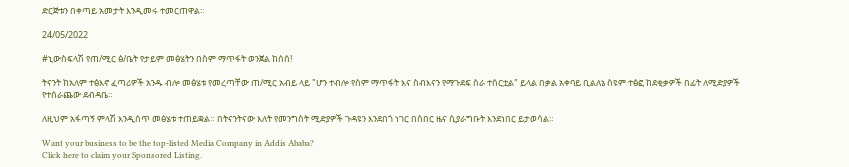ድርጅቱን በቀጣይ አመታት እንዲመሩ ተመርጠዋል።

24/05/2022

#ኒውስፍላሽ የጠ/ሚር ፅ/ቤት የታይም መፅሄትን በስም ማጥፋት ወንጀል ከሰሰ!

ትናንት ከአለም ተፅእኖ ፈጣሪዎች አንዱ ብሎ መፅሄቱ የመረጣቸው ጠ/ሚር አብይ ላይ "ሆን ተብሎ የስም ማጥፋት እና ስብእናን የማጉደፍ ስራ ተሰርቷል" ይላል በቃል አቀባይ ቢልለኔ ስዩም ተፅፎ ከደቂቃዎች በፊት ለሚድያዎች የተሰራጨው ደብዳቤ።

ለዚህም አፋጣኝ ምላሽ እንዲሰጥ መፅሄቱ ተጠይቋል። በትናንትናው እለት የመንግስት ሚድያዎች ጉዳዩን እንደበጎ ነገር በሰበር ዜና ሲያራግቡት እንደነበር ይታወሳል።

Want your business to be the top-listed Media Company in Addis Ababa?
Click here to claim your Sponsored Listing.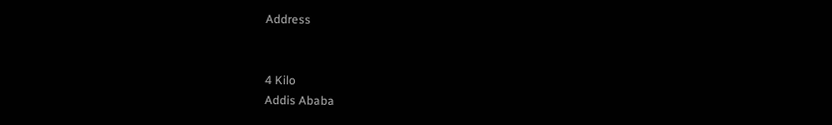Address


4 Kilo
Addis Ababa